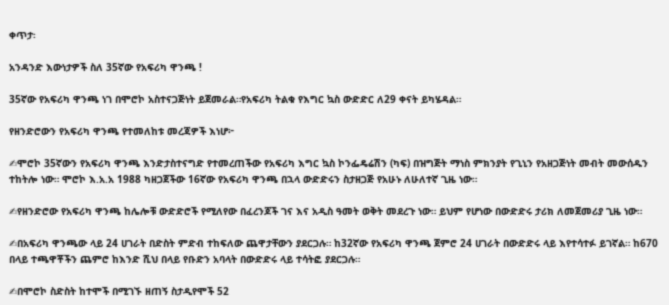ቀጥታ፡

አንዳንድ እውነታዎች ስለ 35ኛው የአፍሪካ ዋንጫ !

35ኛው የአፍሪካ ዋንጫ ነገ በሞሮኮ አስተናጋጅነት ይጀመራል።የአፍሪካ ትልቁ የእግር ኳስ ውድድር ለ29 ቀናት ይካሄዳል።

የዘንድሮውን የአፍሪካ ዋንጫ የተመለከቱ መረጃዎች እነሆ፦

✍ሞሮኮ 35ኛውን የአፍሪካ ዋንጫ እንድታስተናግድ የተመረጠችው የአፍሪካ እግር ኳስ ኮንፌዴሬሽን (ካፍ) በዝግጅት ማነስ ምክንያት የጊኒን የአዘጋጅነት መብት መውሰዱን ተከትሎ ነው። ሞሮኮ እ.አ.አ 1988 ካዘጋጀችው 16ኛው የአፍሪካ ዋንጫ በኋላ ውድድሩን ስታዘጋጅ የአሁኑ ለሁለተኛ ጊዜ ነው።

✍የዘንድሮው የአፍሪካ ዋንጫ ከሌሎቹ ውድድሮች የሚለየው በፈረንጆች ገና እና አዲስ ዓመት ወቅት መደረጉ ነው። ይህም የሆነው በውድድሩ ታሪክ ለመጀመሪያ ጊዜ ነው።

✍በአፍሪካ ዋንጫው ላይ 24 ሀገራት በድስት ምድብ ተከፍለው ጨዋታቸውን ያደርጋሉ። ከ32ኛው የአፍሪካ ዋንጫ ጀምሮ 24 ሀገራት በውድድሩ ላይ እየተሳተፉ ይገኛል። ከ670 በላይ ተጫዋቾችን ጨምሮ ከእንድ ሺህ በላይ የቡድን አባላት በውድድሩ ላይ ተሳትፎ ያደርጋሉ።

✍በሞሮኮ ስድስት ከተሞች በሚገኙ ዘጠኝ ስታዲየሞች 52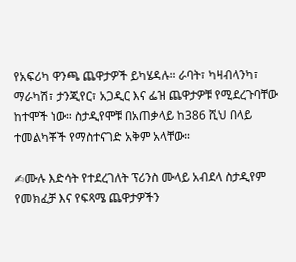የአፍሪካ ዋንጫ ጨዋታዎች ይካሄዳሉ። ራባት፣ ካዛብላንካ፣ ማራካሽ፣ ታንጂየር፣ አጋዲር እና ፌዝ ጨዋታዎቹ የሚደረጉባቸው ከተሞች ነው። ስታዲየሞቹ በአጠቃላይ ከ386 ሺህ በላይ ተመልካቾች የማስተናገድ አቅም አላቸው።

✍ሙሉ እድሳት የተደረገለት ፕሪንስ ሙላይ አብደላ ስታዲየም የመክፈቻ እና የፍጻሜ ጨዋታዎችን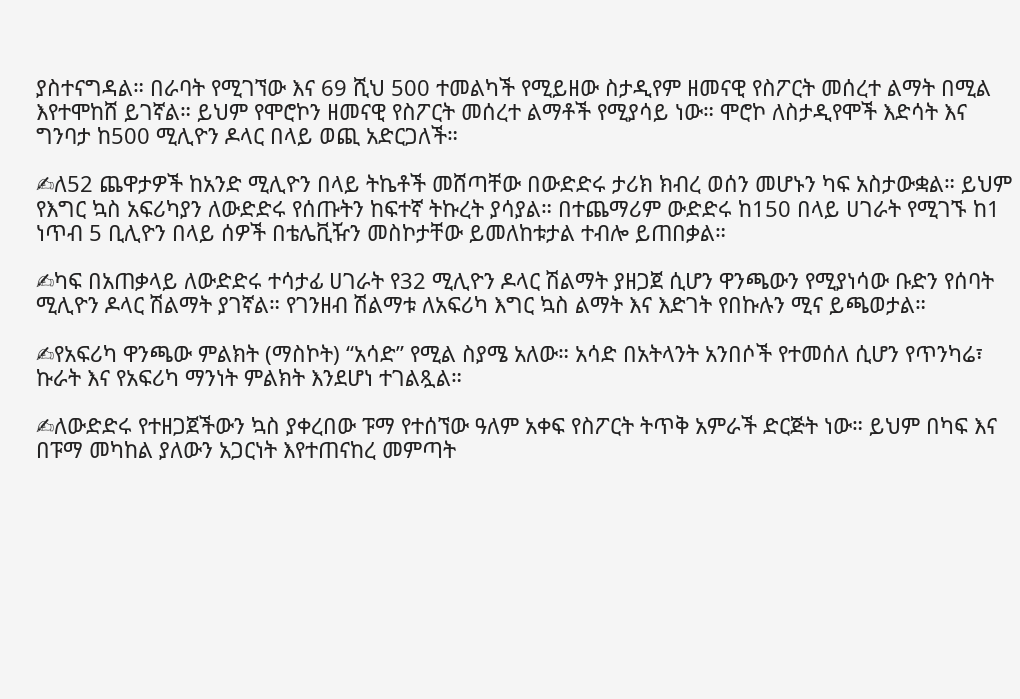ያስተናግዳል። በራባት የሚገኘው እና 69 ሺህ 500 ተመልካች የሚይዘው ስታዲየም ዘመናዊ የስፖርት መሰረተ ልማት በሚል እየተሞከሸ ይገኛል። ይህም የሞሮኮን ዘመናዊ የስፖርት መሰረተ ልማቶች የሚያሳይ ነው። ሞሮኮ ለስታዲየሞች እድሳት እና ግንባታ ከ500 ሚሊዮን ዶላር በላይ ወጪ አድርጋለች።

✍ለ52 ጨዋታዎች ከአንድ ሚሊዮን በላይ ትኬቶች መሸጣቸው በውድድሩ ታሪክ ክብረ ወሰን መሆኑን ካፍ አስታውቋል። ይህም የእግር ኳስ አፍሪካያን ለውድድሩ የሰጡትን ከፍተኛ ትኩረት ያሳያል። በተጨማሪም ውድድሩ ከ150 በላይ ሀገራት የሚገኙ ከ1 ነጥብ 5 ቢሊዮን በላይ ሰዎች በቴሌቪዥን መስኮታቸው ይመለከቱታል ተብሎ ይጠበቃል።

✍ካፍ በአጠቃላይ ለውድድሩ ተሳታፊ ሀገራት የ32 ሚሊዮን ዶላር ሽልማት ያዘጋጀ ሲሆን ዋንጫውን የሚያነሳው ቡድን የሰባት ሚሊዮን ዶላር ሽልማት ያገኛል። የገንዘብ ሽልማቱ ለአፍሪካ እግር ኳስ ልማት እና እድገት የበኩሉን ሚና ይጫወታል።

✍የአፍሪካ ዋንጫው ምልክት (ማስኮት) “አሳድ” የሚል ስያሜ አለው። አሳድ በአትላንት አንበሶች የተመሰለ ሲሆን የጥንካሬ፣ ኩራት እና የአፍሪካ ማንነት ምልክት እንደሆነ ተገልጿል።

✍ለውድድሩ የተዘጋጀችውን ኳስ ያቀረበው ፑማ የተሰኘው ዓለም አቀፍ የስፖርት ትጥቅ አምራች ድርጅት ነው። ይህም በካፍ እና በፑማ መካከል ያለውን አጋርነት እየተጠናከረ መምጣት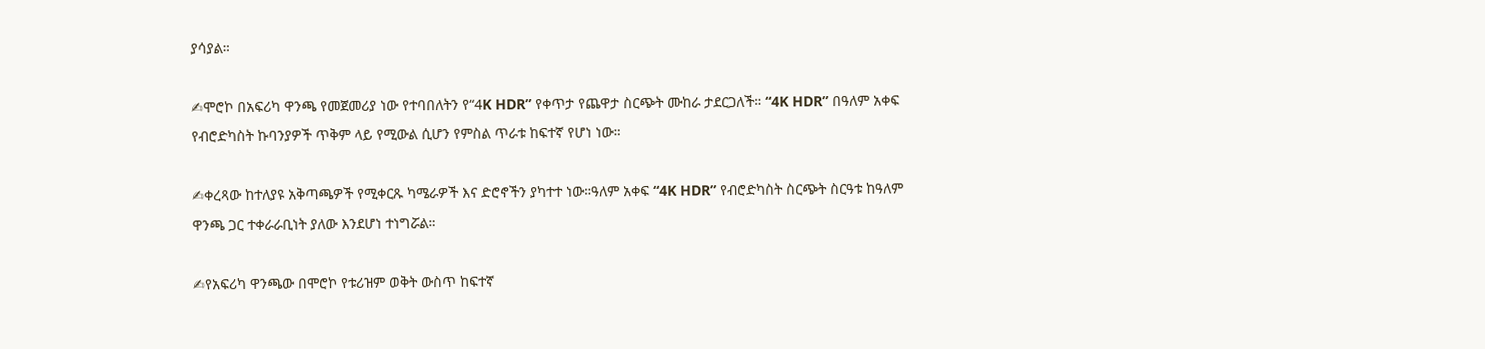ያሳያል።

✍ሞሮኮ በአፍሪካ ዋንጫ የመጀመሪያ ነው የተባበለትን የ“4K HDR” የቀጥታ የጨዋታ ስርጭት ሙከራ ታደርጋለች። “4K HDR” በዓለም አቀፍ የብሮድካስት ኩባንያዎች ጥቅም ላይ የሚውል ሲሆን የምስል ጥራቱ ከፍተኛ የሆነ ነው።

✍ቀረጻው ከተለያዩ አቅጣጫዎች የሚቀርጹ ካሜራዎች እና ድሮኖችን ያካተተ ነው።ዓለም አቀፍ “4K HDR” የብሮድካስት ስርጭት ስርዓቱ ከዓለም ዋንጫ ጋር ተቀራራቢነት ያለው እንደሆነ ተነግሯል።

✍የአፍሪካ ዋንጫው በሞሮኮ የቱሪዝም ወቅት ውስጥ ከፍተኛ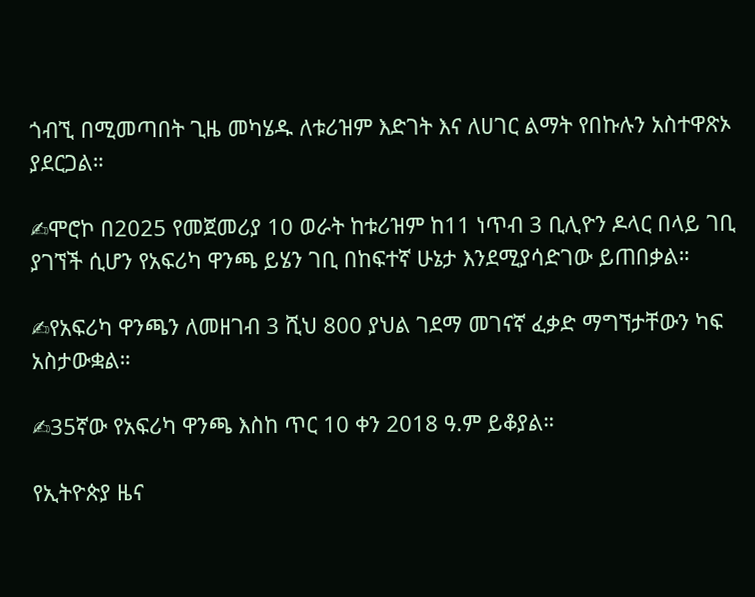ጎብኚ በሚመጣበት ጊዜ መካሄዱ ለቱሪዝም እድገት እና ለሀገር ልማት የበኩሉን አስተዋጽኦ ያደርጋል።

✍ሞሮኮ በ2025 የመጀመሪያ 10 ወራት ከቱሪዝም ከ11 ነጥብ 3 ቢሊዮን ዶላር በላይ ገቢ ያገኘች ሲሆን የአፍሪካ ዋንጫ ይሄን ገቢ በከፍተኛ ሁኔታ እንደሚያሳድገው ይጠበቃል።

✍የአፍሪካ ዋንጫን ለመዘገብ 3 ሺህ 800 ያህል ገደማ መገናኛ ፈቃድ ማግኘታቸውን ካፍ አስታውቋል።

✍35ኛው የአፍሪካ ዋንጫ እስከ ጥር 10 ቀን 2018 ዓ.ም ይቆያል።

የኢትዮጵያ ዜና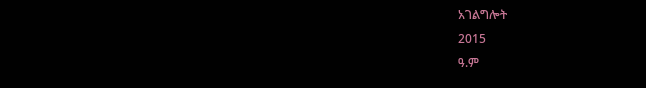አገልግሎት
2015
ዓ.ም